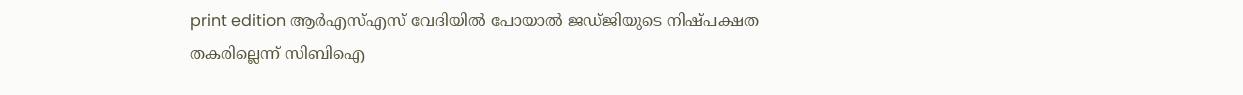print edition ആർഎസ്എസ് വേദിയിൽ പോയാൽ ജഡ്ജിയുടെ നിഷ്പക്ഷത തകരില്ലെന്ന് സിബിഐ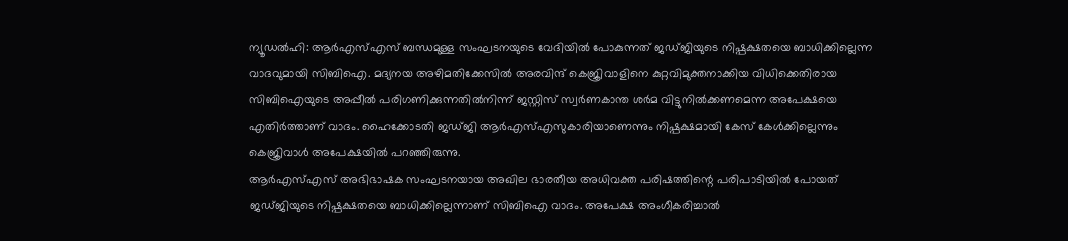ന്യൂഡൽഹി: ആർഎസ്എസ് ബന്ധമുള്ള സംഘടനയുടെ വേദിയിൽ പോകുന്നത് ജഡ്ജിയുടെ നിഷ്പക്ഷതയെ ബാധിക്കില്ലെന്ന വാദവുമായി സിബിഐ. മദ്യനയ അഴിമതിക്കേസിൽ അരവിന്ദ് കെജ്രിവാളിനെ കുറ്റവിമുക്തനാക്കിയ വിധിക്കെതിരായ സിബിഐയുടെ അപ്പീൽ പരിഗണിക്കുന്നതിൽനിന്ന് ജസ്റ്റിസ് സ്വർണകാന്ത ശർമ വിട്ടുനിൽക്കണമെന്ന അപേക്ഷയെ എതിർത്താണ് വാദം. ഹൈക്കോടതി ജഡ്ജി ആർഎസ്എസുകാരിയാണെന്നും നിഷ്പക്ഷമായി കേസ് കേൾക്കില്ലെന്നും കെജ്രിവാൾ അപേക്ഷയിൽ പറഞ്ഞിരുന്നു.
ആർഎസ്എസ് അഭിഭാഷക സംഘടനയായ അഖില ഭാരതീയ അധിവക്ത പരിഷത്തിന്റെ പരിപാടിയിൽ പോയത് ജഡ്ജിയുടെ നിഷ്പക്ഷതയെ ബാധിക്കില്ലെന്നാണ് സിബിഐ വാദം. അപേക്ഷ അംഗീകരിച്ചാൽ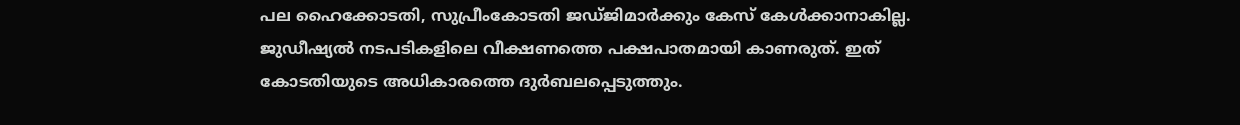പല ഹൈക്കോടതി, സുപ്രീംകോടതി ജഡ്ജിമാർക്കും കേസ് കേൾക്കാനാകില്ല. ജുഡീഷ്യൽ നടപടികളിലെ വീക്ഷണത്തെ പക്ഷപാതമായി കാണരുത്. ഇത് കോടതിയുടെ അധികാരത്തെ ദുർബലപ്പെടുത്തും.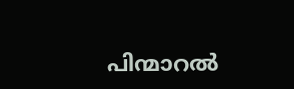പിന്മാറൽ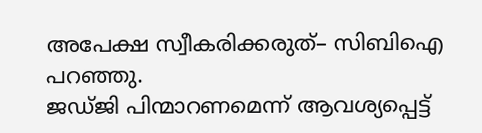അപേക്ഷ സ്വീകരിക്കരുത്– സിബിഐ പറഞ്ഞു.
ജഡ്ജി പിന്മാറണമെന്ന് ആവശ്യപ്പെട്ട്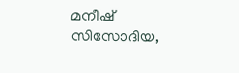മനീഷ് സിസോദിയ,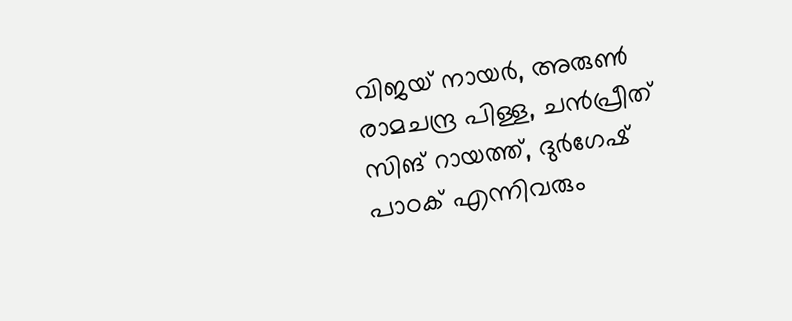വിജയ് നായർ, അരുൺ രാമചന്ദ്ര പിള്ള, ചൻപ്രീത് സിങ് റായത്ത്, ദുർഗേഷ് പാഠക് എന്നിവരും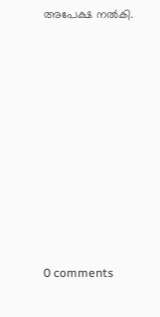അപേക്ഷ നൽകി.










0 comments